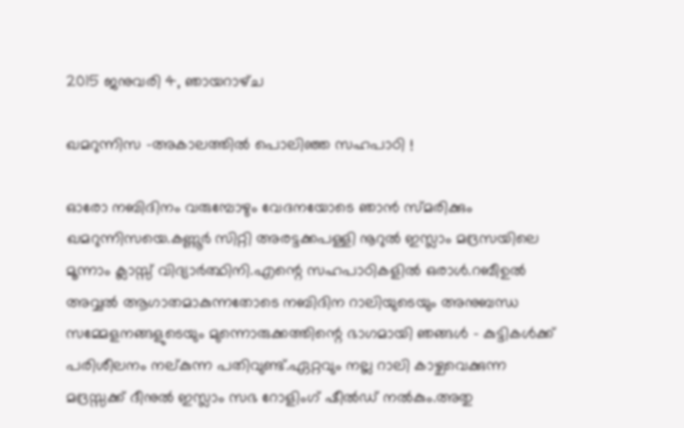2015 ജനുവരി 4, ഞായറാഴ്‌ച

ഖമറുന്നിസ -അകാലത്തില്‍ പൊലിഞ്ഞ സഹപാഠി !

ഓരോ നബിദിനം വരുമ്പോഴും വേദനയോടെ ഞാന്‍ സ്മരിക്കും ഖമറുന്നിസയെ.കണ്ണൂര്‍ സിറ്റി അരട്ടക്കപള്ളി നൂറുല്‍ ഇസ്ലാം മദ്രസയിലെ മൂന്നാം ക്ലാസ്സ്‌ വിദ്യാര്‍ത്ഥിനി.എന്റെ സഹപാഠികളില്‍ ഒരാള്‍.റബീഉല്‍ അവ്വല്‍ ആഗാതമാകുന്നതോടെ നബിദിന റാലിയുടെയും അനുബന്ധ സമ്മേളനങ്ങളുടെയും മുന്നൊരുക്കത്തിന്റെ ഭാഗമായി ഞങ്ങള്‍ - കുട്ടികള്‍ക്ക്‌ പരിശീലനം നല്കുന്ന പതിവുണ്ട്.ഏറ്റവും നല്ല റാലി കാഴ്ചവെക്കുന്ന മദ്രസ്സക്ക് ദീനുല്‍ ഇസ്ലാം സഭ റോളിംഗ് ഷീല്‍ഡ്‌ നല്‍കും.അതു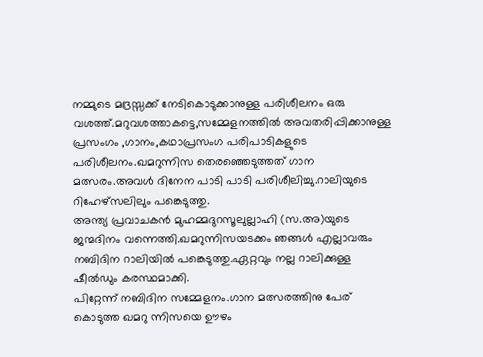നമ്മുടെ മദ്രസ്സക്ക് നേടികൊടുക്കാനുള്ള പരിശീലനം ഒരു വശത്ത്.മറുവശത്താകട്ടെ,സമ്മേളനത്തില്‍ അവതരിപ്പിക്കാനുള്ള പ്രസംഗം ,ഗാനം,കഥാപ്രസംഗ പരിപാടികളുടെ പരിശീലനം.ഖമറുന്നിസ തെരഞ്ഞെടുത്തത്‌ ഗാന മത്സരം.അവള്‍ ദിനേന പാടി പാടി പരിശീലിച്ചു.റാലിയുടെ റിഹേഴ്സലിലും പങ്കെടുത്തു.
അന്ത്യ പ്രവാചകന്‍ മുഹമ്മദുറസൂലുല്ലാഹി (സ.അ)യുടെ ജന്മദിനം വന്നെത്തി.ഖമറുന്നിസയടക്കം ഞങ്ങള്‍ എല്ലാവരും നബിദിന റാലിയില്‍ പങ്കെടുത്തു.ഏറ്റവും നല്ല റാലിക്കുള്ള ഷീല്‍ഡും കരസ്ഥമാക്കി.
പിറ്റേന്ന് നബിദിന സമ്മേളനം.ഗാന മത്സരത്തിനു പേര് കൊടുത്ത ഖമറു ന്നിസയെ ഊഴം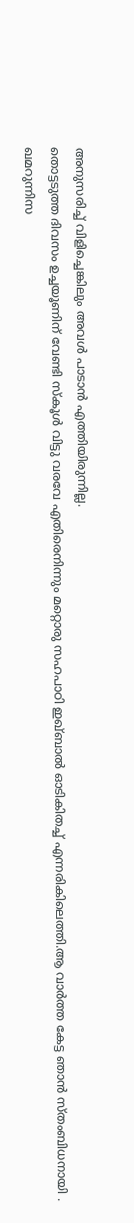അനുസരിച്ച് വിളിച്ചെങ്കിലും അവള്‍ പാടാന്‍ എത്തിയിരുന്നില്ല.
തൊട്ടടുത്ത ദിവസം ഉച്ചയൂണിന് വേണ്ടി സ്കൂള്‍ വിട്ടു വരവേ എതിരെനിന്നും മറ്റൊരു സഹപാഠി ഇഖ്ബാല്‍ ഓടികിതച്ച് എന്നരികിലെത്തി.ആ വാര്‍ത്ത കേട്ട ഞാന്‍ സ്തംബിധനായി .
ഖമറുന്നിസ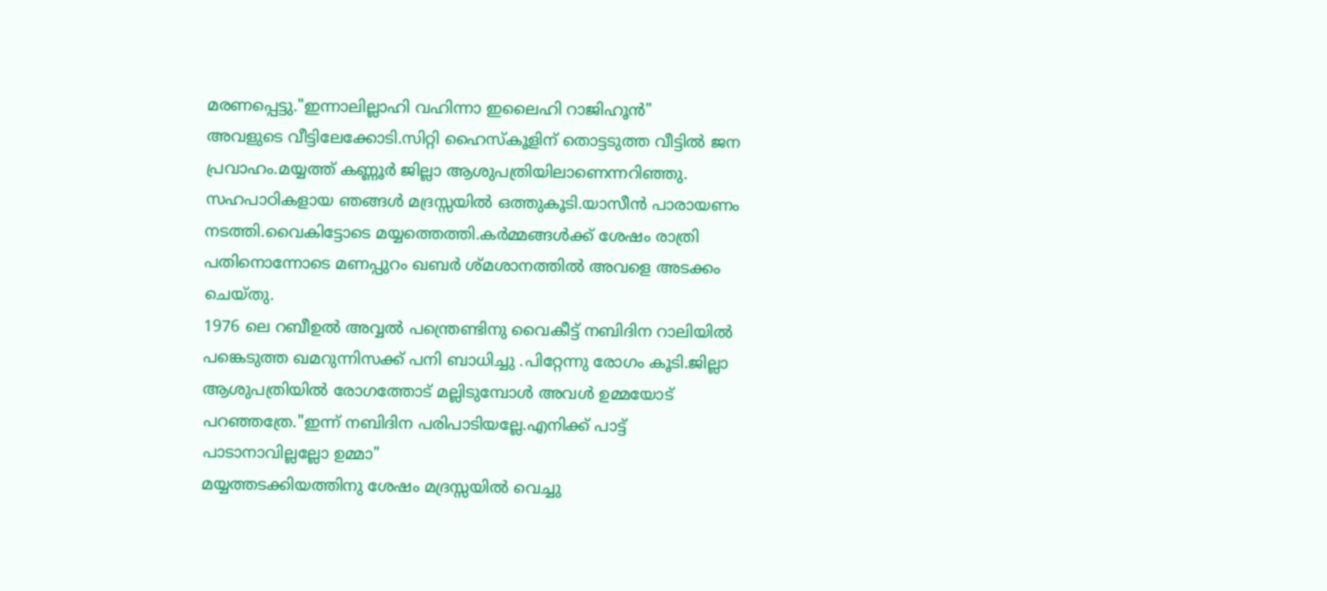മരണപ്പെട്ടു."ഇന്നാലില്ലാഹി വഹിന്നാ ഇലൈഹി റാജിഹൂന്‍"
അവളുടെ വീട്ടിലേക്കോടി.സിറ്റി ഹൈസ്കൂളിന് തൊട്ടടുത്ത വീട്ടില്‍ ജന പ്രവാഹം.മയ്യത്ത്‌ കണ്ണൂര്‍ ജില്ലാ ആശുപത്രിയിലാണെന്നറിഞ്ഞു.
സഹപാഠികളായ ഞങ്ങള്‍ മദ്രസ്സയില്‍ ഒത്തുകൂടി.യാസീന്‍ പാരായണം നടത്തി.വൈകിട്ടോടെ മയ്യത്തെത്തി.കര്‍മ്മങ്ങള്‍ക്ക്‌ ശേഷം രാത്രി പതിനൊന്നോടെ മണപ്പുറം ഖബര്‍ ശ്മശാനത്തില്‍ അവളെ അടക്കം ചെയ്തു.
1976 ലെ റബീഉല്‍ അവ്വല്‍ പന്ത്രെണ്ടിനു വൈകീട്ട് നബിദിന റാലിയില്‍ പങ്കെടുത്ത ഖമറുന്നിസക്ക് പനി ബാധിച്ചു .പിറ്റേന്നു രോഗം കൂടി.ജില്ലാ ആശുപത്രിയില്‍ രോഗത്തോട് മല്ലിടുമ്പോള്‍ അവള്‍ ഉമ്മയോട്‌ പറഞ്ഞത്രേ."ഇന്ന് നബിദിന പരിപാടിയല്ലേ.എനിക്ക് പാട്ട് പാടാനാവില്ലല്ലോ ഉമ്മാ"
മയ്യത്തടക്കിയത്തിനു ശേഷം മദ്രസ്സയില്‍ വെച്ചു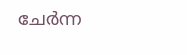ചേര്‍ന്ന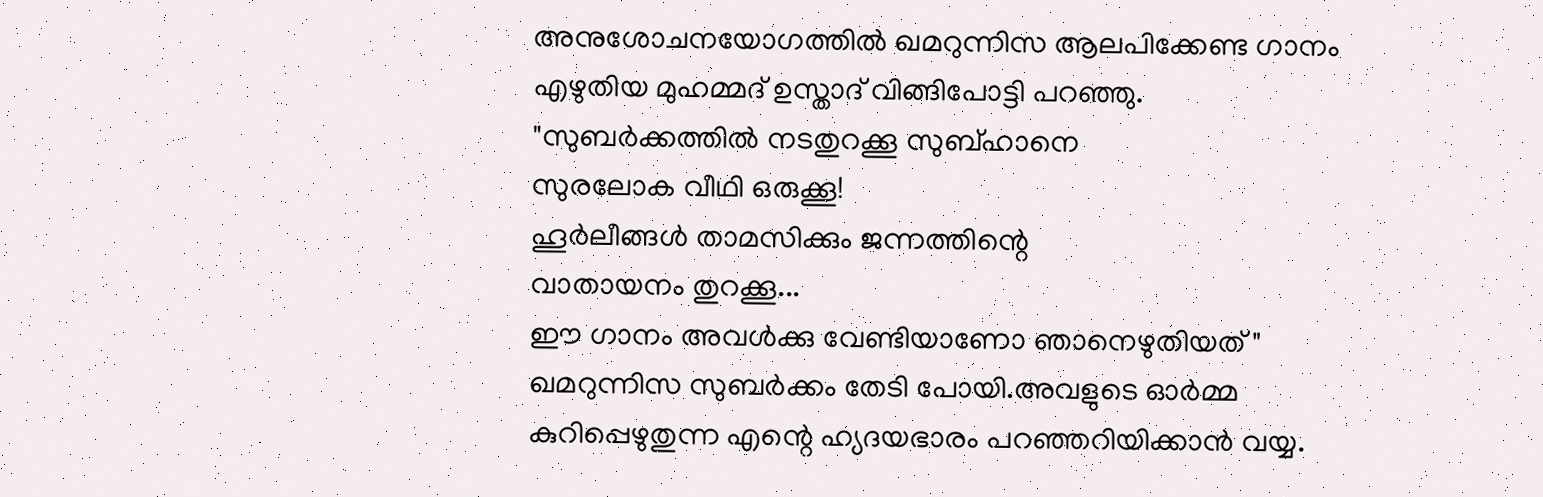അനുശോചനയോഗത്തില്‍ ഖമറുന്നിസ ആലപിക്കേണ്ട ഗാനം എഴുതിയ മുഹമ്മദ്‌ ഉസ്താദ്‌ വിങ്ങിപോട്ടി പറഞ്ഞു.
"സുബര്‍ക്കത്തില്‍ നടതുറക്കൂ സുബ്ഹാനെ
സുരലോക വീഥി ഒരുക്കൂ!
ഹൂര്‍ലീങ്ങള്‍ താമസിക്കും ജന്നത്തിന്റെ
വാതായനം തുറക്കൂ...
ഈ ഗാനം അവള്‍ക്കു വേണ്ടിയാണോ ഞാനെഴുതിയത് "
ഖമറുന്നിസ സുബര്‍ക്കം തേടി പോയി.അവളുടെ ഓര്‍മ്മ കുറിപ്പെഴുതുന്ന എന്റെ ഹ്യദയഭാരം പറഞ്ഞറിയിക്കാന്‍ വയ്യ.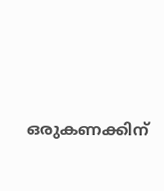ഒരുകണക്കിന്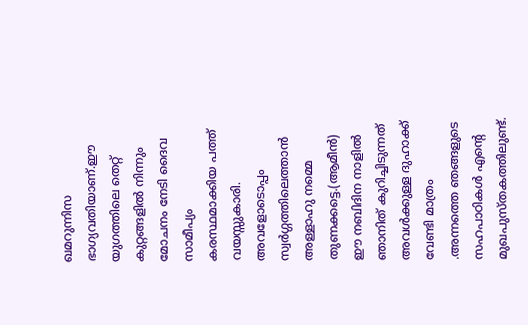ഖമറുന്നിസ ഭാഗ്യവതിയാണ്.ഈ യുഗത്തിലെ തെറ്റ് കുറ്റങ്ങളില്‍ നിന്നും മോചനം നേടി ദൈവ സാമീപ്യം കരസ്ഥമാക്കിയ പത്ത് വയസ്സുകാരി.
അവളോടൊപ്പം സ്വര്‍ഗ്ഗത്തിലെത്താന്‍ അള്ളാഹു നമ്മെ തുണക്കട്ടെ.(ആമീന്‍)
ഈ നബിദിന നാളില്‍ ഞാനിത് കുറിച്ചിടുന്നത് അവള്‍ക്കുള്ള ദുഹാക്ക് വേണ്ടി മാത്രം .അന്നത്തെ ഞങ്ങളുടെ സഹപാഠികള്‍ എന്റെ മുഖപുസ്തകത്തിലുണ്ട്.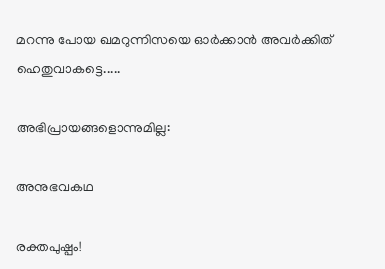മറന്നു പോയ ഖമറുന്നിസയെ ഓര്‍ക്കാന്‍ അവര്‍ക്കിത് ഹെതുവാകട്ടെ.....

അഭിപ്രായങ്ങളൊന്നുമില്ല:

അനുഭവകഥ

രക്തപുഷ്പം!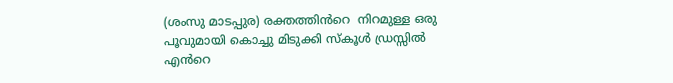(ശംസു മാടപ്പുര) രക്തത്തിൻറെ  നിറമുള്ള ഒരു പൂവുമായി കൊച്ചു മിടുക്കി സ്കൂൾ ഡ്രസ്സിൽ എൻറെ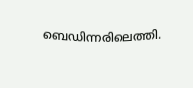ബെഡിന്നരിലെത്തി.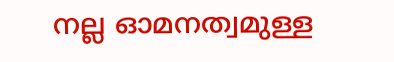നല്ല ഓമനത്വമുള്ള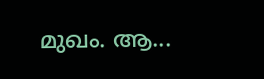മുഖം. ആ...